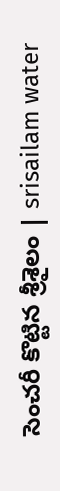సెంచరీ కొట్టిన శ్రీశైలం | srisailam water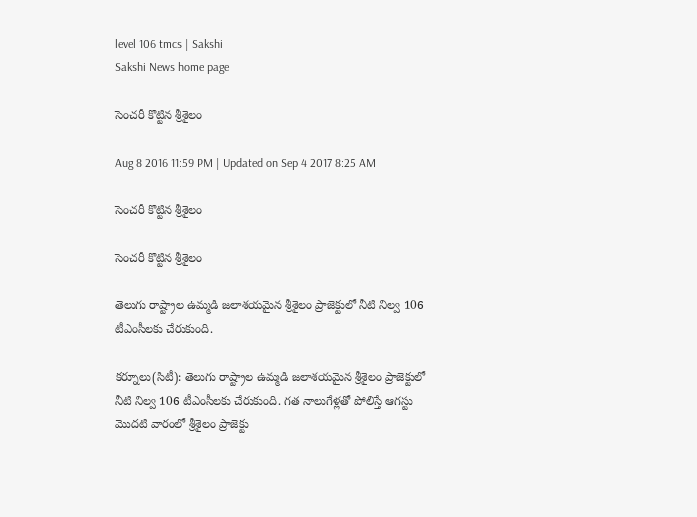level 106 tmcs | Sakshi
Sakshi News home page

సెంచరీ కొట్టిన శ్రీశైలం

Aug 8 2016 11:59 PM | Updated on Sep 4 2017 8:25 AM

సెంచరీ కొట్టిన శ్రీశైలం

సెంచరీ కొట్టిన శ్రీశైలం

తెలుగు రాష్ట్రాల ఉమ్మడి జలాశయమైన శ్రీశైలం ప్రాజెక్టులో నీటి నిల్వ 106 టీఎంసీలకు చేరుకుంది.

కర్నూలు(సిటీ): తెలుగు రాష్ట్రాల ఉమ్మడి జలాశయమైన శ్రీశైలం ప్రాజెక్టులో నీటి నిల్వ 106 టీఎంసీలకు చేరుకుంది. గత నాలుగేళ్లతో పోలిస్తే ఆగస్టు మొదటి వారంలో శ్రీశైలం ప్రాజెక్టు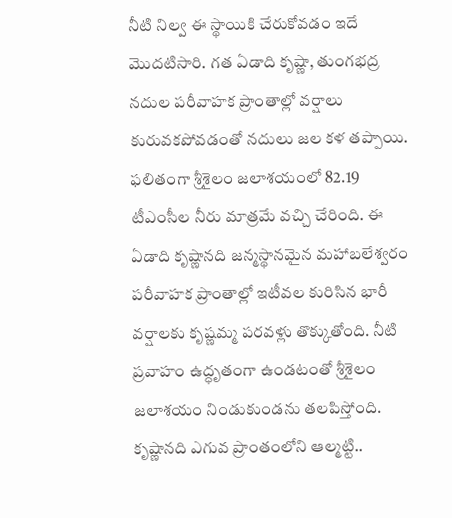నీటి నిల్వ ఈ స్థాయికి చేరుకోవడం ఇదే మొదటిసారి. గత ఏడాది కృష్ణా, తుంగభద్ర నదుల పరీవాహక ప్రాంతాల్లో వర్షాలు కురువకపోవడంతో నదులు జల కళ తప్పాయి. ఫలితంగా శ్రీశైలం జలాశయంలో 82.19 టీఎంసీల నీరు మాత్రమే వచ్చి చేరింది. ఈ ఏడాది కృష్ణానది జన్మస్థానమైన మహాబలేశ్వరం పరీవాహక ప్రాంతాల్లో ఇటీవల కురిసిన భారీ వర్షాలకు కృష్ణమ్మ పరవళ్లు తొక్కుతోంది. నీటి ప్రవాహం ఉద్ధృతంగా ఉండటంతో శ్రీశైలం జలాశయం నిండుకుండను తలపిస్తోంది. కృష్ణానది ఎగువ ప్రాంతంలోని ఆల్మట్టి..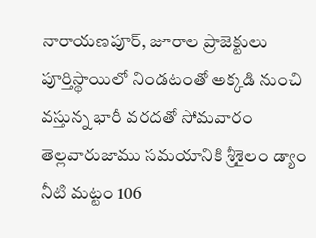నారాయణపూర్, జూరాల ప్రాజెక్టులు పూర్తిస్థాయిలో నిండటంతో అక్కడి నుంచి వస్తున్న భారీ వరదతో సోమవారం తెల్లవారుజాము సమయానికి శ్రీశైలం డ్యాం నీటి మట్టం 106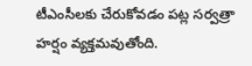టీఎంసీలకు చేరుకోవడం పట్ల సర్వత్రా హర్షం వ్యక్తమవుతోంది.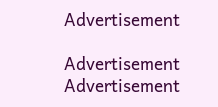Advertisement

Advertisement
Advertisement